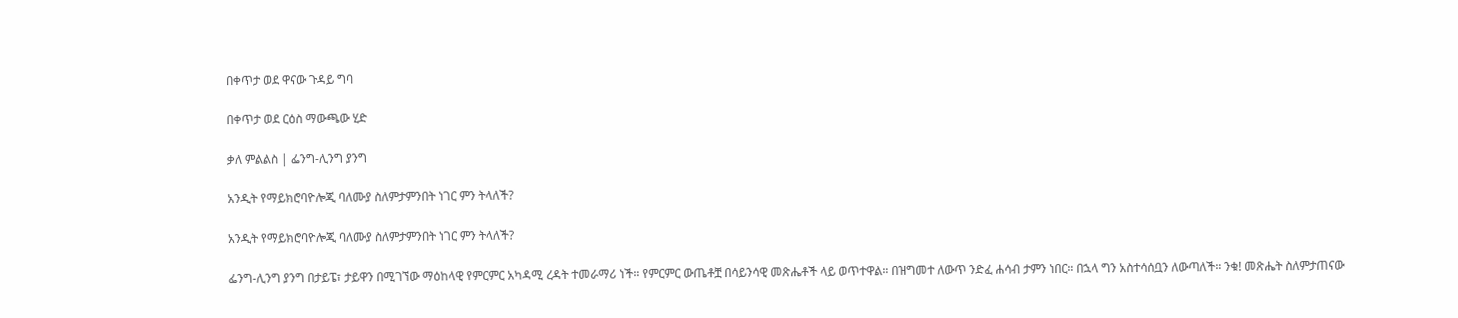በቀጥታ ወደ ዋናው ጉዳይ ግባ

በቀጥታ ወደ ርዕስ ማውጫው ሂድ

ቃለ ምልልስ | ፌንግ-ሊንግ ያንግ

አንዲት የማይክሮባዮሎጂ ባለሙያ ስለምታምንበት ነገር ምን ትላለች?

አንዲት የማይክሮባዮሎጂ ባለሙያ ስለምታምንበት ነገር ምን ትላለች?

ፌንግ-ሊንግ ያንግ በታይፔ፣ ታይዋን በሚገኘው ማዕከላዊ የምርምር አካዳሚ ረዳት ተመራማሪ ነች። የምርምር ውጤቶቿ በሳይንሳዊ መጽሔቶች ላይ ወጥተዋል። በዝግመተ ለውጥ ንድፈ ሐሳብ ታምን ነበር። በኋላ ግን አስተሳሰቧን ለውጣለች። ንቁ! መጽሔት ስለምታጠናው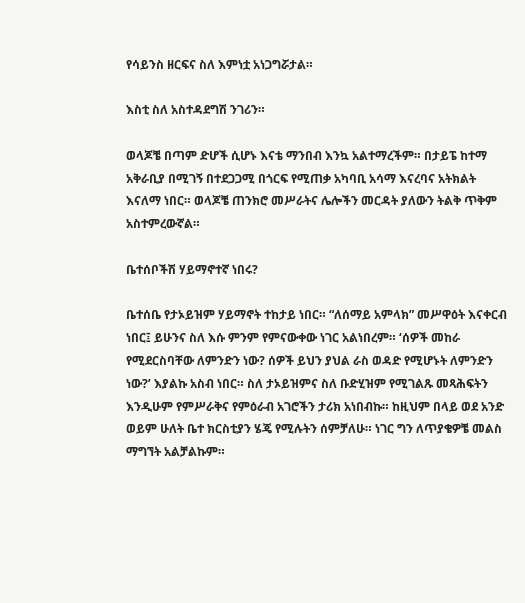የሳይንስ ዘርፍና ስለ እምነቷ አነጋግሯታል።

እስቲ ስለ አስተዳደግሽ ንገሪን።

ወላጆቼ በጣም ድሆች ሲሆኑ እናቴ ማንበብ እንኳ አልተማረችም። በታይፔ ከተማ አቅራቢያ በሚገኝ በተደጋጋሚ በጎርፍ የሚጠቃ አካባቢ አሳማ እናረባና አትክልት እናለማ ነበር። ወላጆቼ ጠንክሮ መሥራትና ሌሎችን መርዳት ያለውን ትልቅ ጥቅም አስተምረውኛል።

ቤተሰቦችሽ ሃይማኖተኛ ነበሩ?

ቤተሰቤ የታኦይዝም ሃይማኖት ተከታይ ነበር። “ለሰማይ አምላክ” መሥዋዕት እናቀርብ ነበር፤ ይሁንና ስለ እሱ ምንም የምናውቀው ነገር አልነበረም። ‘ሰዎች መከራ የሚደርስባቸው ለምንድን ነው? ሰዎች ይህን ያህል ራስ ወዳድ የሚሆኑት ለምንድን ነው?’ እያልኩ አስብ ነበር። ስለ ታኦይዝምና ስለ ቡድሂዝም የሚገልጹ መጻሕፍትን እንዲሁም የምሥራቅና የምዕራብ አገሮችን ታሪክ አነበብኩ። ከዚህም በላይ ወደ አንድ ወይም ሁለት ቤተ ክርስቲያን ሄጄ የሚሉትን ሰምቻለሁ። ነገር ግን ለጥያቄዎቼ መልስ ማግኘት አልቻልኩም።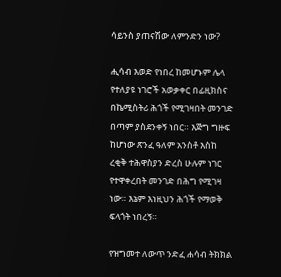ሳይንስ ያጠናሽው ለምንድን ነው?

ሒሳብ እወድ የነበረ ከመሆኑም ሌላ የተለያዩ ነገሮች አወቃቀር በፊዚክስና በኬሚስትሪ ሕጎች የሚገዛበት መንገድ በጣም ያስደንቀኝ ነበር። እጅግ ግዙፍ ከሆነው ጽንፈ ዓለም አንስቶ እስከ ረቂቅ ተሕዋስያን ድረስ ሁሉም ነገር የተዋቀረበት መንገድ በሕግ የሚገዛ ነው። እኔም እነዚህን ሕጎች የማወቅ ፍላጎት ነበረኝ።

የዝግመተ ለውጥ ንድፈ ሐሳብ ትክክል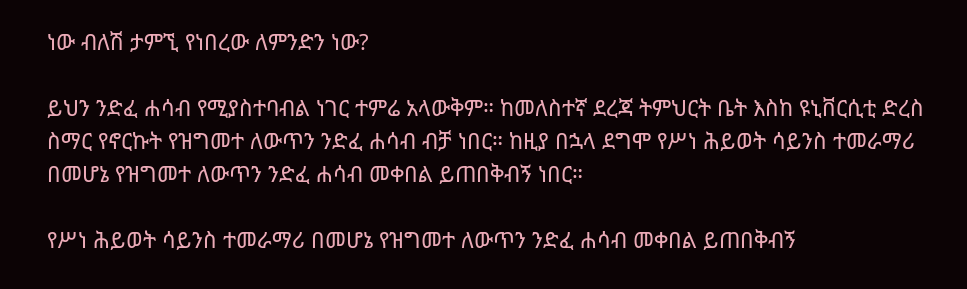ነው ብለሽ ታምኚ የነበረው ለምንድን ነው?

ይህን ንድፈ ሐሳብ የሚያስተባብል ነገር ተምሬ አላውቅም። ከመለስተኛ ደረጃ ትምህርት ቤት እስከ ዩኒቨርሲቲ ድረስ ስማር የኖርኩት የዝግመተ ለውጥን ንድፈ ሐሳብ ብቻ ነበር። ከዚያ በኋላ ደግሞ የሥነ ሕይወት ሳይንስ ተመራማሪ በመሆኔ የዝግመተ ለውጥን ንድፈ ሐሳብ መቀበል ይጠበቅብኝ ነበር።

የሥነ ሕይወት ሳይንስ ተመራማሪ በመሆኔ የዝግመተ ለውጥን ንድፈ ሐሳብ መቀበል ይጠበቅብኝ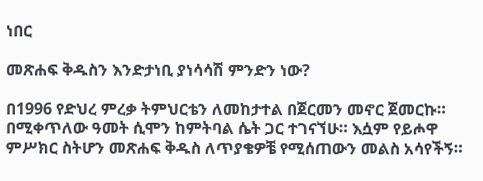ነበር

መጽሐፍ ቅዱስን እንድታነቢ ያነሳሳሽ ምንድን ነው?

በ1996 የድህረ ምረቃ ትምህርቴን ለመከታተል በጀርመን መኖር ጀመርኩ። በሚቀጥለው ዓመት ሲሞን ከምትባል ሴት ጋር ተገናኘሁ። እሷም የይሖዋ ምሥክር ስትሆን መጽሐፍ ቅዱስ ለጥያቄዎቼ የሚሰጠውን መልስ አሳየችኝ።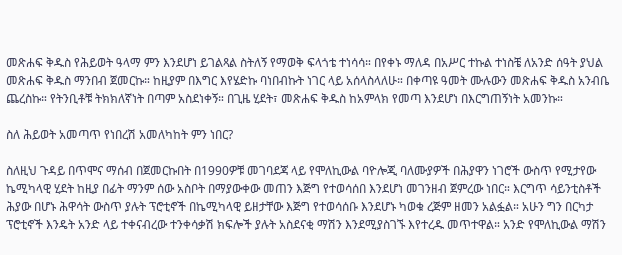መጽሐፍ ቅዱስ የሕይወት ዓላማ ምን እንደሆነ ይገልጻል ስትለኝ የማወቅ ፍላጎቴ ተነሳሳ። በየቀኑ ማለዳ በአሥር ተኩል ተነስቼ ለአንድ ሰዓት ያህል መጽሐፍ ቅዱስ ማንበብ ጀመርኩ። ከዚያም በእግር እየሄድኩ ባነበብኩት ነገር ላይ አሰላስላለሁ። በቀጣዩ ዓመት ሙሉውን መጽሐፍ ቅዱስ አንብቤ ጨረስኩ። የትንቢቶቹ ትክክለኛነት በጣም አስደነቀኝ። በጊዜ ሂደት፣ መጽሐፍ ቅዱስ ከአምላክ የመጣ እንደሆነ በእርግጠኝነት አመንኩ።

ስለ ሕይወት አመጣጥ የነበረሽ አመለካከት ምን ነበር?

ስለዚህ ጉዳይ በጥሞና ማሰብ በጀመርኩበት በ1990ዎቹ መገባደጃ ላይ የሞለኪውል ባዮሎጂ ባለሙያዎች በሕያዋን ነገሮች ውስጥ የሚታየው ኬሚካላዊ ሂደት ከዚያ በፊት ማንም ሰው አስቦት በማያውቀው መጠን እጅግ የተወሳሰበ እንደሆነ መገንዘብ ጀምረው ነበር። እርግጥ ሳይንቲስቶች ሕያው በሆኑ ሕዋሳት ውስጥ ያሉት ፕሮቲኖች በኬሚካላዊ ይዘታቸው እጅግ የተወሳሰቡ እንደሆኑ ካወቁ ረጅም ዘመን አልፏል። አሁን ግን በርካታ ፕሮቲኖች እንዴት አንድ ላይ ተቀናብረው ተንቀሳቃሽ ክፍሎች ያሉት አስደናቂ ማሽን እንደሚያስገኙ እየተረዱ መጥተዋል። አንድ የሞለኪውል ማሽን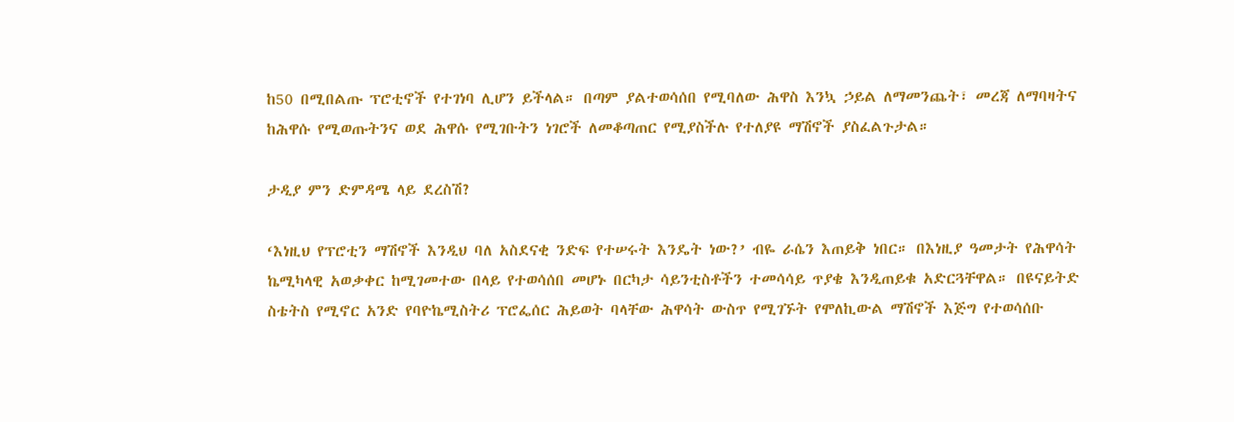ከ50 በሚበልጡ ፕሮቲኖች የተገነባ ሊሆን ይችላል። በጣም ያልተወሳሰበ የሚባለው ሕዋስ እንኳ ኃይል ለማመንጨት፣ መረጃ ለማባዛትና ከሕዋሱ የሚወጡትንና ወደ ሕዋሱ የሚገቡትን ነገሮች ለመቆጣጠር የሚያስችሉ የተለያዩ ማሽኖች ያስፈልጉታል።

ታዲያ ምን ድምዳሜ ላይ ደረስሽ?

‘እነዚህ የፕሮቲን ማሽኖች እንዲህ ባለ አስደናቂ ንድፍ የተሠሩት እንዴት ነው?’ ብዬ ራሴን እጠይቅ ነበር። በእነዚያ ዓመታት የሕዋሳት ኬሚካላዊ አወቃቀር ከሚገመተው በላይ የተወሳሰበ መሆኑ በርካታ ሳይንቲስቶችን ተመሳሳይ ጥያቄ እንዲጠይቁ አድርጓቸዋል። በዩናይትድ ስቴትስ የሚኖር አንድ የባዮኬሚስትሪ ፕሮፌሰር ሕይወት ባላቸው ሕዋሳት ውስጥ የሚገኙት የሞለኪውል ማሽኖች እጅግ የተወሳሰቡ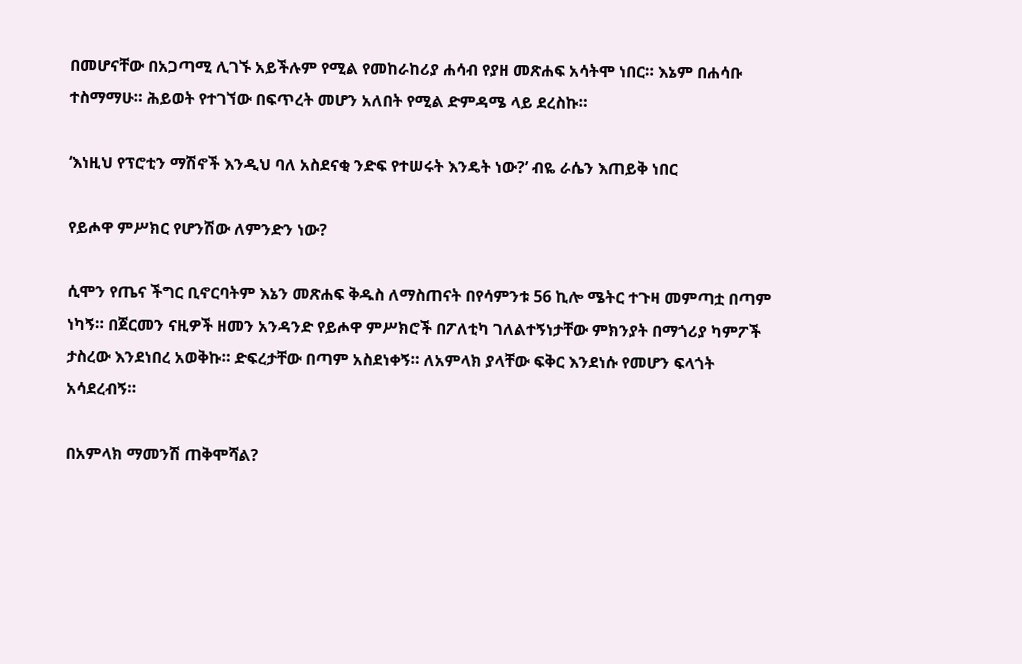በመሆናቸው በአጋጣሚ ሊገኙ አይችሉም የሚል የመከራከሪያ ሐሳብ የያዘ መጽሐፍ አሳትሞ ነበር። እኔም በሐሳቡ ተስማማሁ። ሕይወት የተገኘው በፍጥረት መሆን አለበት የሚል ድምዳሜ ላይ ደረስኩ።

‘እነዚህ የፕሮቲን ማሽኖች እንዲህ ባለ አስደናቂ ንድፍ የተሠሩት እንዴት ነው?’ ብዬ ራሴን እጠይቅ ነበር

የይሖዋ ምሥክር የሆንሽው ለምንድን ነው?

ሲሞን የጤና ችግር ቢኖርባትም እኔን መጽሐፍ ቅዱስ ለማስጠናት በየሳምንቱ 56 ኪሎ ሜትር ተጉዛ መምጣቷ በጣም ነካኝ። በጀርመን ናዚዎች ዘመን አንዳንድ የይሖዋ ምሥክሮች በፖለቲካ ገለልተኝነታቸው ምክንያት በማጎሪያ ካምፖች ታስረው እንደነበረ አወቅኩ። ድፍረታቸው በጣም አስደነቀኝ። ለአምላክ ያላቸው ፍቅር እንደነሱ የመሆን ፍላጎት አሳደረብኝ።

በአምላክ ማመንሽ ጠቅሞሻል?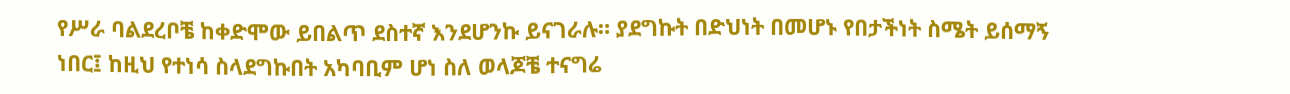የሥራ ባልደረቦቼ ከቀድሞው ይበልጥ ደስተኛ እንደሆንኩ ይናገራሉ። ያደግኩት በድህነት በመሆኑ የበታችነት ስሜት ይሰማኝ ነበር፤ ከዚህ የተነሳ ስላደግኩበት አካባቢም ሆነ ስለ ወላጆቼ ተናግሬ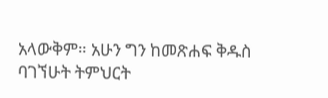አላውቅም። አሁን ግን ከመጽሐፍ ቅዱስ ባገኘሁት ትምህርት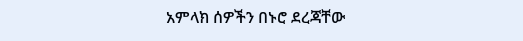አምላክ ሰዎችን በኑሮ ደረጃቸው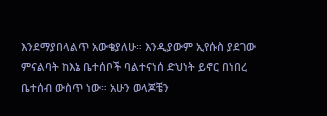እንደማያበላልጥ አውቄያለሁ። እንዲያውም ኢየሱስ ያደገው ምናልባት ከእኔ ቤተሰቦች ባልተናነሰ ድህነት ይኖር በነበረ ቤተሰብ ውስጥ ነው። አሁን ወላጆቼን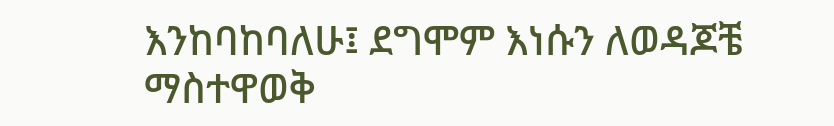እንከባከባለሁ፤ ደግሞም እነሱን ለወዳጆቼ ማስተዋወቅ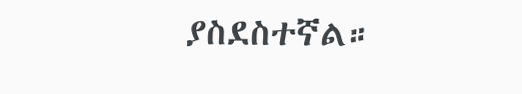ያስደስተኛል።